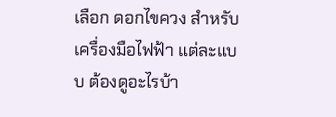เลือก ดอกไขควง สำหรับเครื่องมือไฟฟ้า แต่ละแบบ ต้องดูอะไรบ้า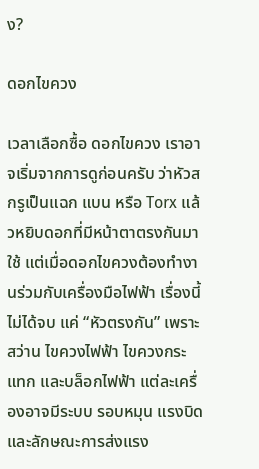ง?

ดอกไขควง

เวลาเลือกซื้อ ดอกไขควง เราอาจเริ่มจากการดูก่อนครับ ว่าหัวสกรูเป็นแฉก แบน หรือ Torx แล้วหยิบดอกที่มีหน้าตาตรงกันมาใช้ แต่เมื่อดอกไขควงต้องทำงานร่วมกับเครื่องมือไฟฟ้า เรื่องนี้ ไม่ได้จบ แค่ “หัวตรงกัน” เพราะ สว่าน ไขควงไฟฟ้า ไขควงกระแทก และบล็อกไฟฟ้า แต่ละเครื่องอาจมีระบบ รอบหมุน แรงบิด และลักษณะการส่งแรง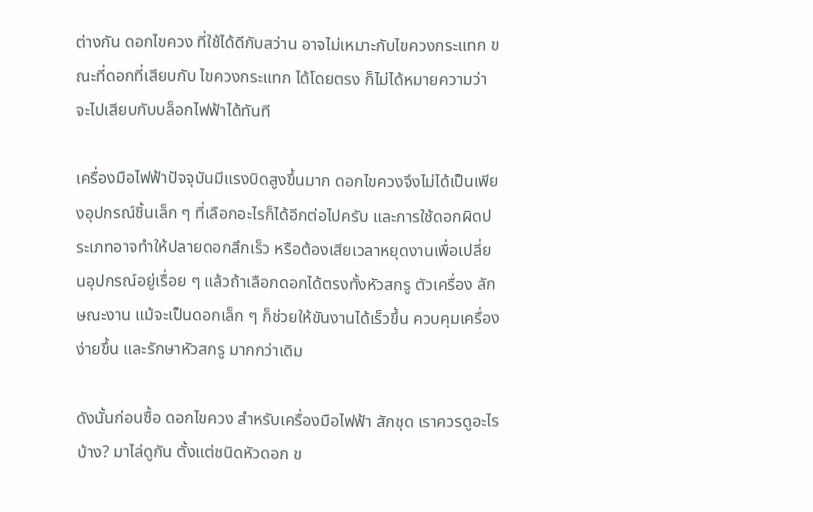ต่างกัน ดอกไขควง ที่ใช้ได้ดีกับสว่าน อาจไม่เหมาะกับไขควงกระแทก ขณะที่ดอกที่เสียบกับ ไขควงกระแทก ได้โดยตรง ก็ไม่ได้หมายความว่าจะไปเสียบกับบล็อกไฟฟ้าได้ทันที

เครื่องมือไฟฟ้าปัจจุบันมีแรงบิดสูงขึ้นมาก ดอกไขควงจึงไม่ได้เป็นเพียงอุปกรณ์ชิ้นเล็ก ๆ ที่เลือกอะไรก็ได้อีกต่อไปครับ และการใช้ดอกผิดประเภทอาจทำให้ปลายดอกสึกเร็ว หรือต้องเสียเวลาหยุดงานเพื่อเปลี่ยนอุปกรณ์อยู่เรื่อย ๆ แล้วถ้าเลือกดอกได้ตรงทั้งหัวสกรู ตัวเครื่อง ลักษณะงาน แม้จะเป็นดอกเล็ก ๆ ก็ช่วยให้ขันงานได้เร็วขึ้น ควบคุมเครื่องง่ายขึ้น และรักษาหัวสกรู มากกว่าเดิม

ดังนั้นก่อนซื้อ ดอกไขควง สำหรับเครื่องมือไฟฟ้า สักชุด เราควรดูอะไรบ้าง? มาไล่ดูกัน ตั้งแต่ชนิดหัวดอก ข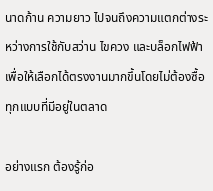นาดก้าน ความยาว ไปจนถึงความแตกต่างระหว่างการใช้กับสว่าน ไขควง และบล็อกไฟฟ้า เพื่อให้เลือกได้ตรงงานมากขึ้นโดยไม่ต้องซื้อทุกแบบที่มีอยู่ในตลาด

อย่างแรก ต้องรู้ก่อ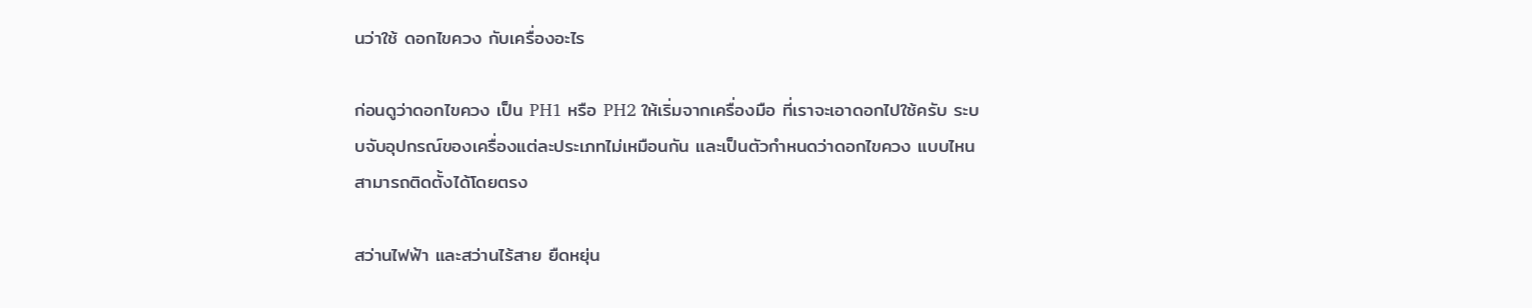นว่าใช้ ดอกไขควง กับเครื่องอะไร

ก่อนดูว่าดอกไขควง เป็น PH1 หรือ PH2 ให้เริ่มจากเครื่องมือ ที่เราจะเอาดอกไปใช้ครับ ระบบจับอุปกรณ์ของเครื่องแต่ละประเภทไม่เหมือนกัน และเป็นตัวกำหนดว่าดอกไขควง แบบไหนสามารถติดตั้งได้โดยตรง

สว่านไฟฟ้า และสว่านไร้สาย ยืดหยุ่น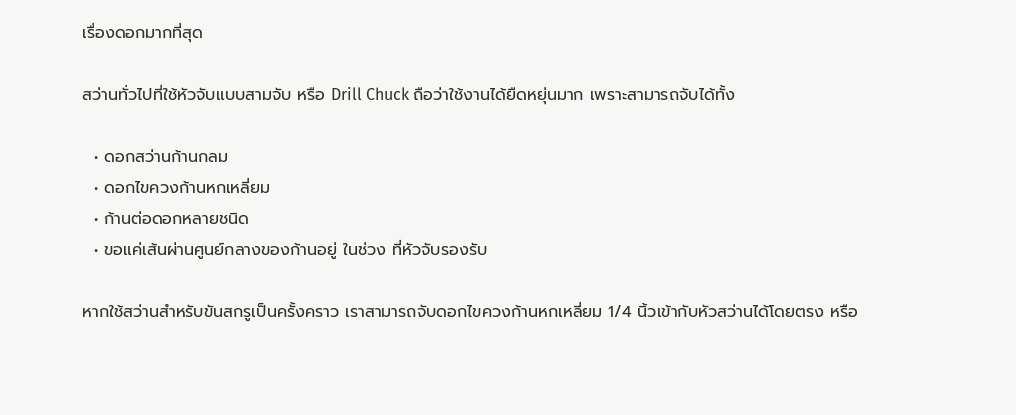เรื่องดอกมากที่สุด

สว่านทั่วไปที่ใช้หัวจับแบบสามจับ หรือ Drill Chuck ถือว่าใช้งานได้ยืดหยุ่นมาก เพราะสามารถจับได้ทั้ง

  • ดอกสว่านก้านกลม
  • ดอกไขควงก้านหกเหลี่ยม
  • ก้านต่อดอกหลายชนิด
  • ขอแค่เส้นผ่านศูนย์กลางของก้านอยู่ ในช่วง ที่หัวจับรองรับ

หากใช้สว่านสำหรับขันสกรูเป็นครั้งคราว เราสามารถจับดอกไขควงก้านหกเหลี่ยม 1/4 นิ้วเข้ากับหัวสว่านได้โดยตรง หรือ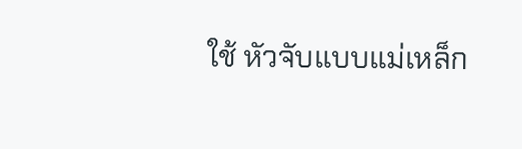ใช้ หัวจับแบบแม่เหล็ก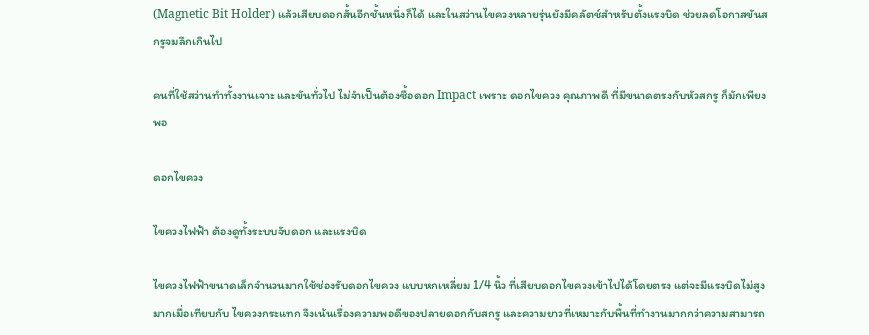(Magnetic Bit Holder) แล้วเสียบดอกสั้นอีกชั้นหนึ่งก็ได้ และในสว่านไขควงหลายรุ่นยังมีคลัตช์สำหรับตั้งแรงบิด ช่วยลดโอกาสขันสกรูจมลึกเกินไป

คนที่ใช้สว่านทำทั้งงานเจาะ และขันทั่วไป ไม่จำเป็นต้องซื้อดอก Impact เพราะ ดอกไขควง คุณภาพดี ที่มีขนาดตรงกับหัวสกรู ก็มักเพียงพอ

ดอกไขควง

ไขควงไฟฟ้า ต้องดูทั้งระบบจับดอก และแรงบิด

ไขควงไฟฟ้าขนาดเล็กจำนวนมากใช้ช่องรับดอกไขควง แบบหกเหลี่ยม 1/4 นิ้ว ที่เสียบดอกไขควงเข้าไปได้โดยตรง แต่จะมีแรงบิดไม่สูงมากเมื่อเทียบกับ ไขควงกระแทก จึงเน้นเรื่องความพอดีของปลายดอกกับสกรู และความยาวที่เหมาะกับพื้นที่ทำงานมากกว่าความสามารถ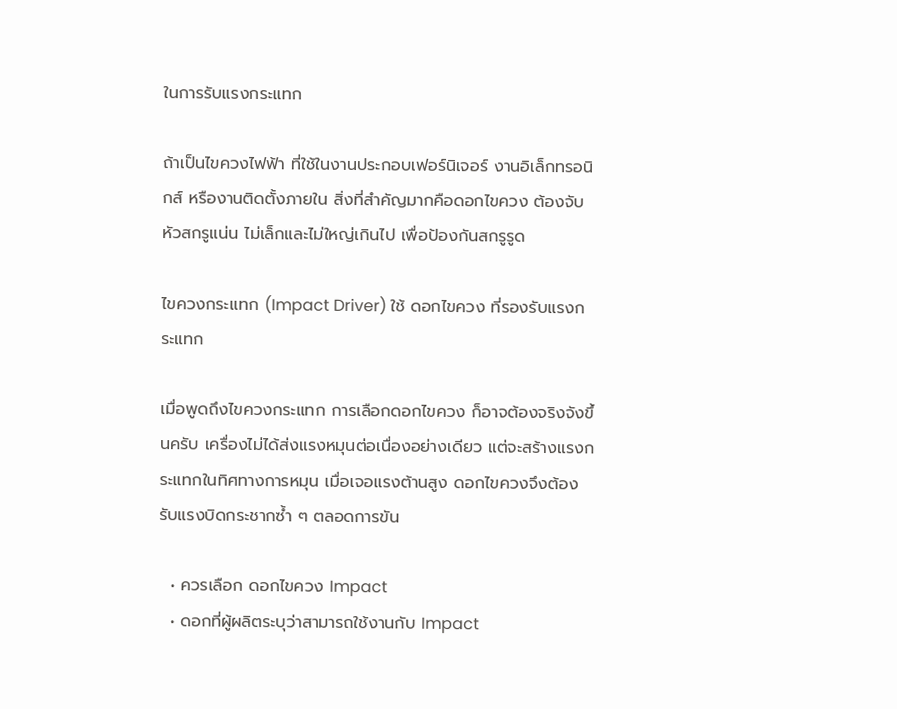ในการรับแรงกระแทก

ถ้าเป็นไขควงไฟฟ้า ที่ใช้ในงานประกอบเฟอร์นิเจอร์ งานอิเล็กทรอนิกส์ หรืองานติดตั้งภายใน สิ่งที่สำคัญมากคือดอกไขควง ต้องจับหัวสกรูแน่น ไม่เล็กและไม่ใหญ่เกินไป เพื่อป้องกันสกรูรูด

ไขควงกระแทก (Impact Driver) ใช้ ดอกไขควง ที่รองรับแรงกระแทก

เมื่อพูดถึงไขควงกระแทก การเลือกดอกไขควง ก็อาจต้องจริงจังขึ้นครับ เครื่องไม่ได้ส่งแรงหมุนต่อเนื่องอย่างเดียว แต่จะสร้างแรงกระแทกในทิศทางการหมุน เมื่อเจอแรงต้านสูง ดอกไขควงจึงต้องรับแรงบิดกระชากซ้ำ ๆ ตลอดการขัน

  • ควรเลือก ดอกไขควง Impact
  • ดอกที่ผู้ผลิตระบุว่าสามารถใช้งานกับ Impact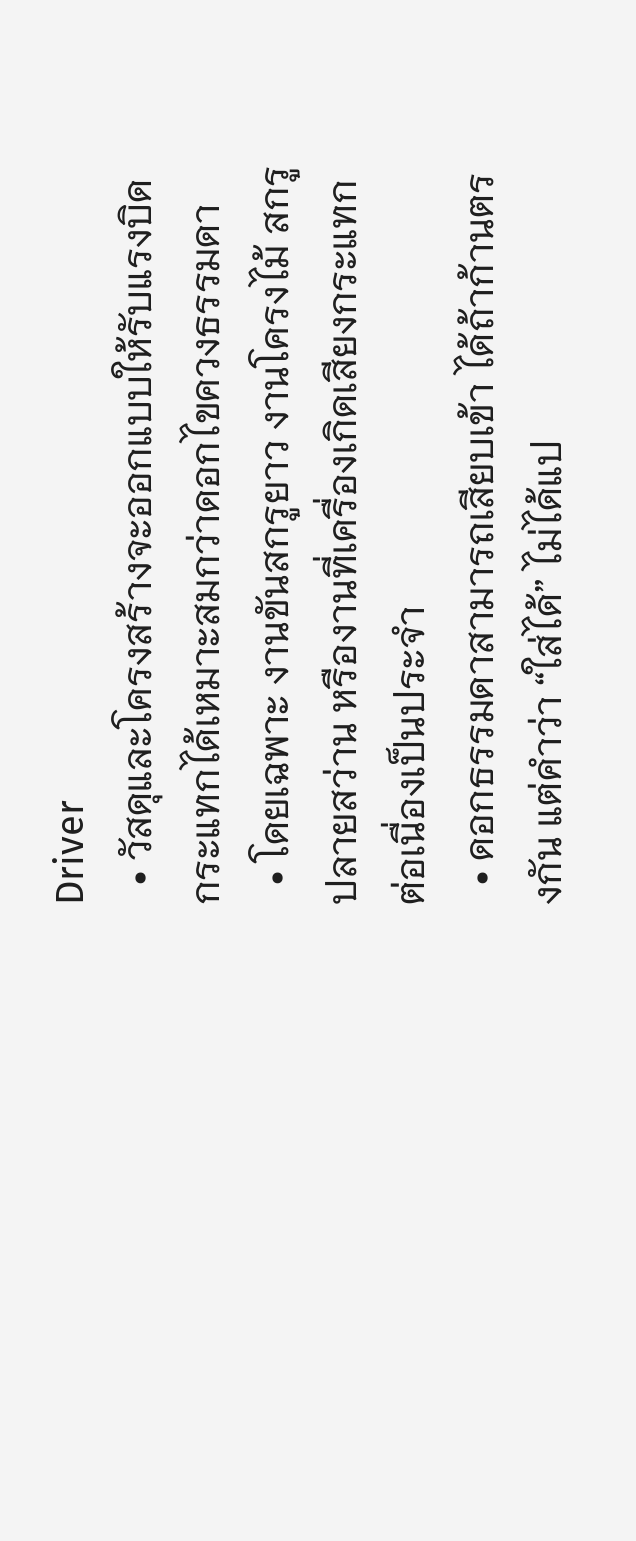Driver
  • วัสดุและโครงสร้างจะออกแบบให้รับแรงบิดกระแทกได้เหมาะสมกว่าดอกไขควงธรรมดา
  • โดยเฉพาะ งานขันสกรูยาว งานโครงไม้ สกรูปลายสว่าน หรืองานที่เครื่องเกิดเสียงกระแทกต่อเนื่องเป็นประจำ
  • ดอกธรรมดาสามารถเสียบเข้า ได้ถ้าก้านตรงกัน แต่คำว่า “ใส่ได้” ไม่ได้แป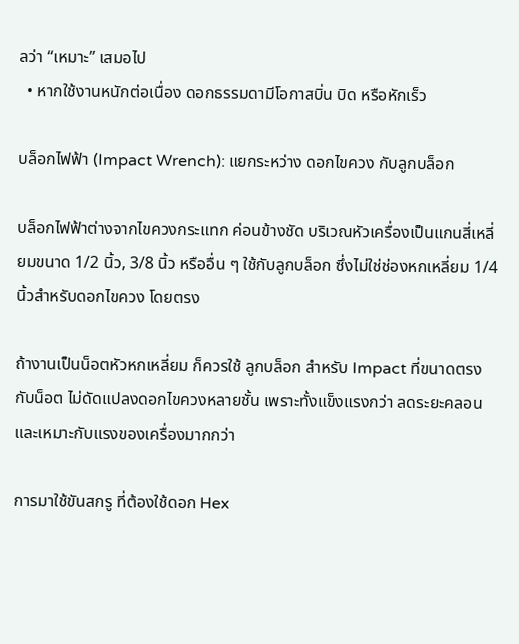ลว่า “เหมาะ” เสมอไป
  • หากใช้งานหนักต่อเนื่อง ดอกธรรมดามีโอกาสบิ่น บิด หรือหักเร็ว

บล็อกไฟฟ้า (Impact Wrench): แยกระหว่าง ดอกไขควง กับลูกบล็อก

บล็อกไฟฟ้าต่างจากไขควงกระแทก ค่อนข้างชัด บริเวณหัวเครื่องเป็นแกนสี่เหลี่ยมขนาด 1/2 นิ้ว, 3/8 นิ้ว หรืออื่น ๆ ใช้กับลูกบล็อก ซึ่งไม่ใช่ช่องหกเหลี่ยม 1/4 นิ้วสำหรับดอกไขควง โดยตรง

ถ้างานเป็นน็อตหัวหกเหลี่ยม ก็ควรใช้ ลูกบล็อก สำหรับ Impact ที่ขนาดตรงกับน็อต ไม่ดัดแปลงดอกไขควงหลายชั้น เพราะทั้งแข็งแรงกว่า ลดระยะคลอน และเหมาะกับแรงของเครื่องมากกว่า

การมาใช้ขันสกรู ที่ต้องใช้ดอก Hex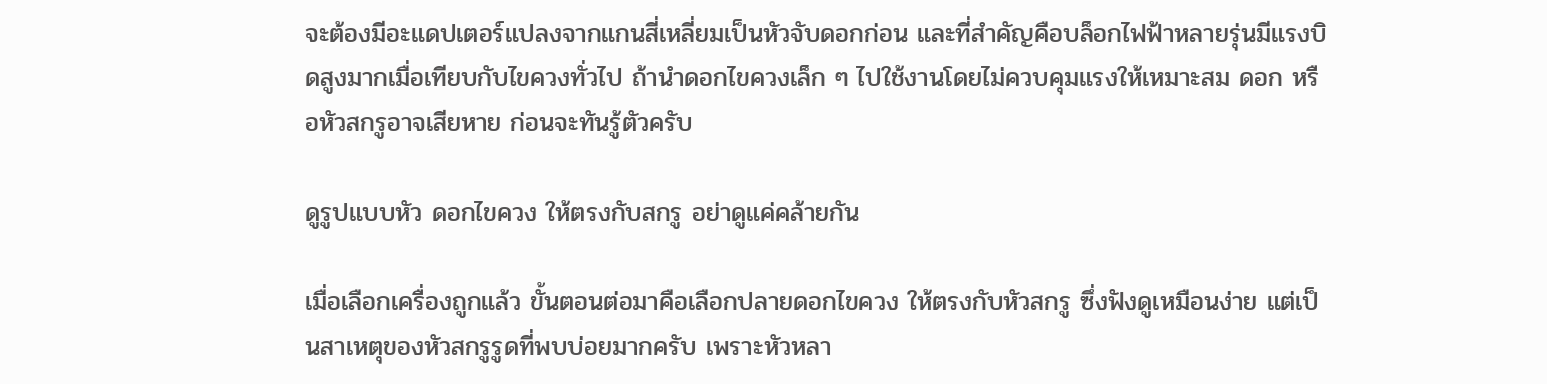จะต้องมีอะแดปเตอร์แปลงจากแกนสี่เหลี่ยมเป็นหัวจับดอกก่อน และที่สำคัญคือบล็อกไฟฟ้าหลายรุ่นมีแรงบิดสูงมากเมื่อเทียบกับไขควงทั่วไป ถ้านำดอกไขควงเล็ก ๆ ไปใช้งานโดยไม่ควบคุมแรงให้เหมาะสม ดอก หรือหัวสกรูอาจเสียหาย ก่อนจะทันรู้ตัวครับ

ดูรูปแบบหัว ดอกไขควง ให้ตรงกับสกรู อย่าดูแค่คล้ายกัน

เมื่อเลือกเครื่องถูกแล้ว ขั้นตอนต่อมาคือเลือกปลายดอกไขควง ให้ตรงกับหัวสกรู ซึ่งฟังดูเหมือนง่าย แต่เป็นสาเหตุของหัวสกรูรูดที่พบบ่อยมากครับ เพราะหัวหลา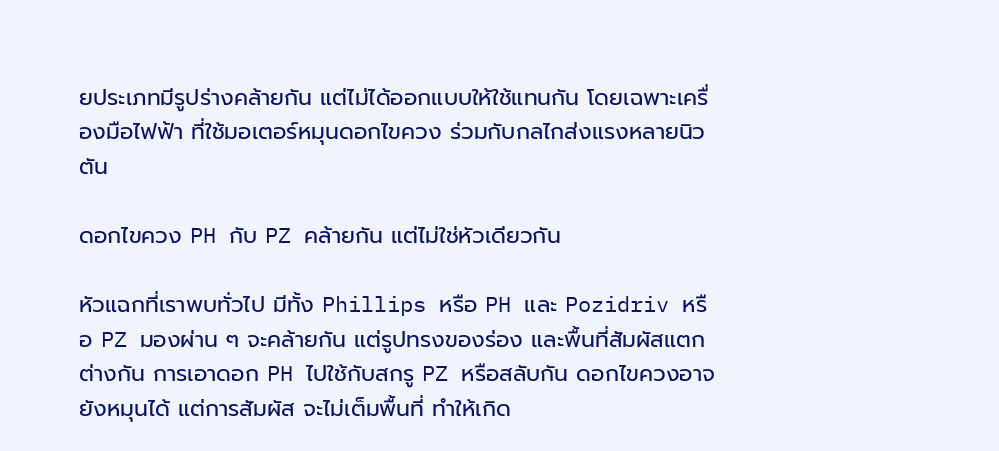ยประเภทมีรูปร่างคล้ายกัน แต่ไม่ได้ออกแบบให้ใช้แทนกัน โดยเฉพาะเครื่องมือไฟฟ้า ที่ใช้มอเตอร์หมุนดอกไขควง ร่วมกับกลไกส่งแรงหลายนิวตัน

ดอกไขควง PH กับ PZ คล้ายกัน แต่ไม่ใช่หัวเดียวกัน

หัวแฉกที่เราพบทั่วไป มีทั้ง Phillips หรือ PH และ Pozidriv หรือ PZ มองผ่าน ๆ จะคล้ายกัน แต่รูปทรงของร่อง และพื้นที่สัมผัสแตกต่างกัน การเอาดอก PH ไปใช้กับสกรู PZ หรือสลับกัน ดอกไขควงอาจยังหมุนได้ แต่การสัมผัส จะไม่เต็มพื้นที่ ทำให้เกิด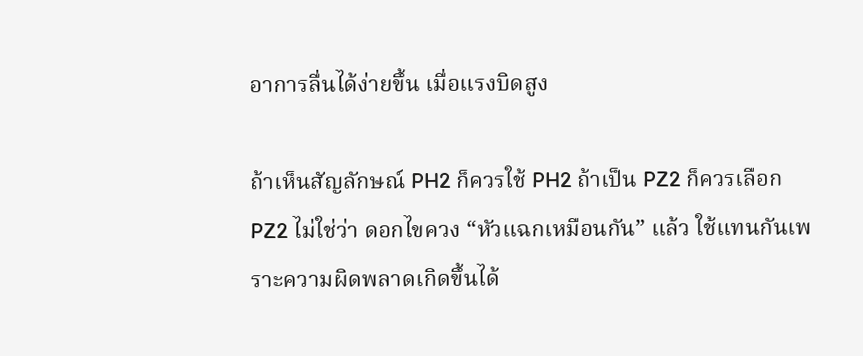อาการลื่นได้ง่ายขึ้น เมื่อแรงบิดสูง

ถ้าเห็นสัญลักษณ์ PH2 ก็ควรใช้ PH2 ถ้าเป็น PZ2 ก็ควรเลือก PZ2 ไม่ใช่ว่า ดอกไขควง “หัวแฉกเหมือนกัน” แล้ว ใช้แทนกันเพราะความผิดพลาดเกิดขึ้นได้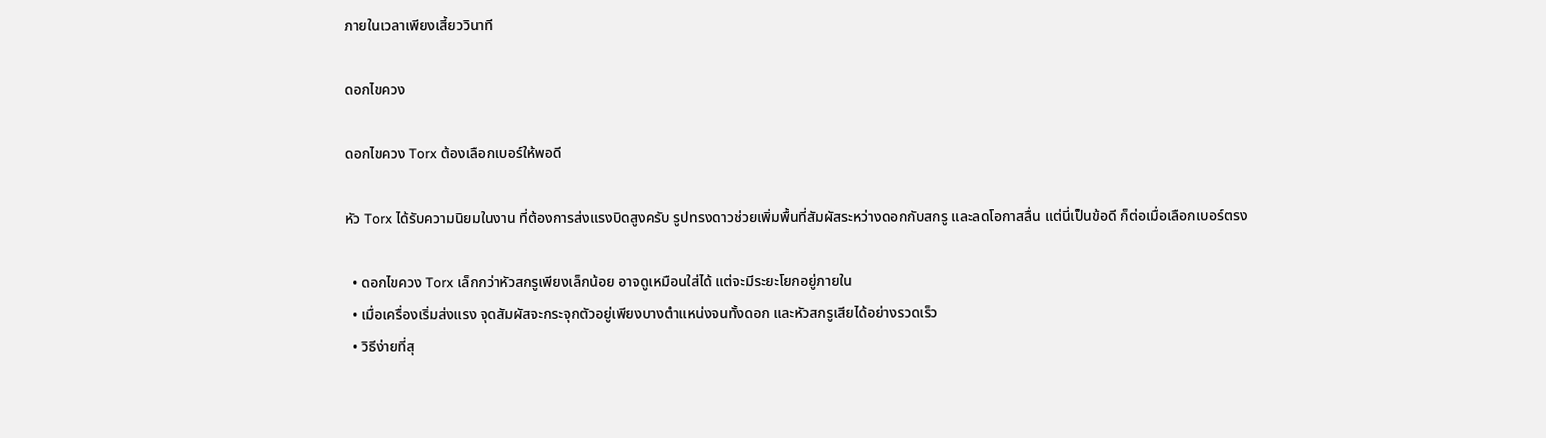ภายในเวลาเพียงเสี้ยววินาที

ดอกไขควง

ดอกไขควง Torx ต้องเลือกเบอร์ให้พอดี

หัว Torx ได้รับความนิยมในงาน ที่ต้องการส่งแรงบิดสูงครับ รูปทรงดาวช่วยเพิ่มพื้นที่สัมผัสระหว่างดอกกับสกรู และลดโอกาสลื่น แต่นี่เป็นข้อดี ก็ต่อเมื่อเลือกเบอร์ตรง

  • ดอกไขควง Torx เล็กกว่าหัวสกรูเพียงเล็กน้อย อาจดูเหมือนใส่ได้ แต่จะมีระยะโยกอยู่ภายใน
  • เมื่อเครื่องเริ่มส่งแรง จุดสัมผัสจะกระจุกตัวอยู่เพียงบางตำแหน่งจนทั้งดอก และหัวสกรูเสียได้อย่างรวดเร็ว
  • วิธีง่ายที่สุ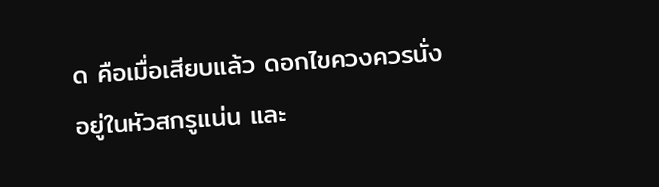ด คือเมื่อเสียบแล้ว ดอกไขควงควรนั่งอยู่ในหัวสกรูแน่น และ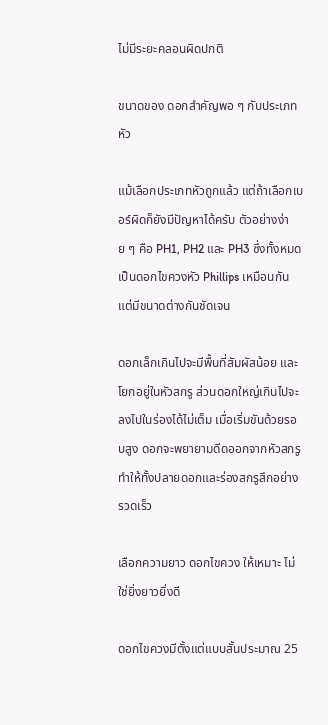ไม่มีระยะคลอนผิดปกติ

ขนาดของ ดอกสำคัญพอ ๆ กับประเภทหัว

แม้เลือกประเภทหัวถูกแล้ว แต่ถ้าเลือกเบอร์ผิดก็ยังมีปัญหาได้ครับ ตัวอย่างง่าย ๆ คือ PH1, PH2 และ PH3 ซึ่งทั้งหมดเป็นดอกไขควงหัว Phillips เหมือนกัน แต่มีขนาดต่างกันชัดเจน

ดอกเล็กเกินไปจะมีพื้นที่สัมผัสน้อย และโยกอยู่ในหัวสกรู ส่วนดอกใหญ่เกินไปจะลงไปในร่องได้ไม่เต็ม เมื่อเริ่มขันด้วยรอบสูง ดอกจะพยายามดีดออกจากหัวสกรู ทำให้ทั้งปลายดอกและร่องสกรูสึกอย่างรวดเร็ว

เลือกความยาว ดอกไขควง ให้เหมาะ ไม่ใช่ยิ่งยาวยิ่งดี

ดอกไขควงมีตั้งแต่แบบสั้นประมาณ 25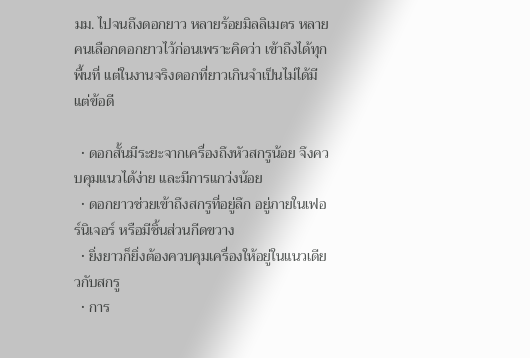มม. ไปจนถึงดอกยาว หลายร้อยมิลลิเมตร หลายคนเลือกดอกยาวไว้ก่อนเพราะคิดว่า เข้าถึงได้ทุกพื้นที่ แต่ในงานจริงดอกที่ยาวเกินจำเป็นไม่ได้มีแต่ข้อดี

  • ดอกสั้นมีระยะจากเครื่องถึงหัวสกรูน้อย จึงควบคุมแนวได้ง่าย และมีการแกว่งน้อย
  • ดอกยาวช่วยเข้าถึงสกรูที่อยู่ลึก อยู่ภายในเฟอร์นิเจอร์ หรือมีชิ้นส่วนกีดขวาง
  • ยิ่งยาวก็ยิ่งต้องควบคุมเครื่องให้อยู่ในแนวเดียวกับสกรู
  • การ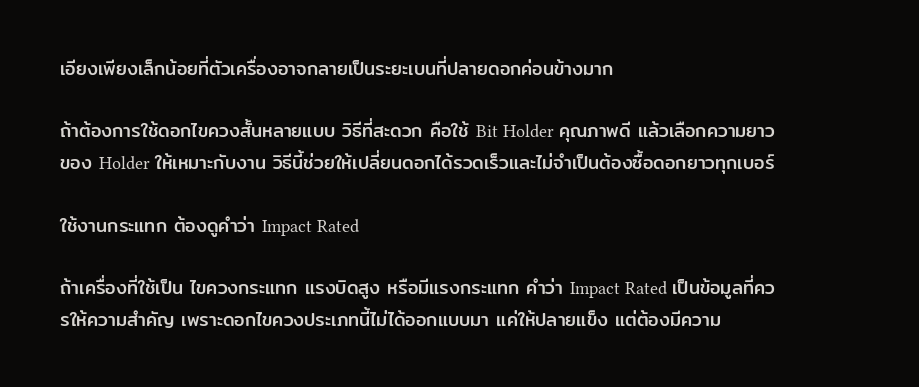เอียงเพียงเล็กน้อยที่ตัวเครื่องอาจกลายเป็นระยะเบนที่ปลายดอกค่อนข้างมาก

ถ้าต้องการใช้ดอกไขควงสั้นหลายแบบ วิธีที่สะดวก คือใช้ Bit Holder คุณภาพดี แล้วเลือกความยาวของ Holder ให้เหมาะกับงาน วิธีนี้ช่วยให้เปลี่ยนดอกได้รวดเร็วและไม่จำเป็นต้องซื้อดอกยาวทุกเบอร์

ใช้งานกระแทก ต้องดูคำว่า Impact Rated

ถ้าเครื่องที่ใช้เป็น ไขควงกระแทก แรงบิดสูง หรือมีแรงกระแทก คำว่า Impact Rated เป็นข้อมูลที่ควรให้ความสำคัญ เพราะดอกไขควงประเภทนี้ไม่ได้ออกแบบมา แค่ให้ปลายแข็ง แต่ต้องมีความ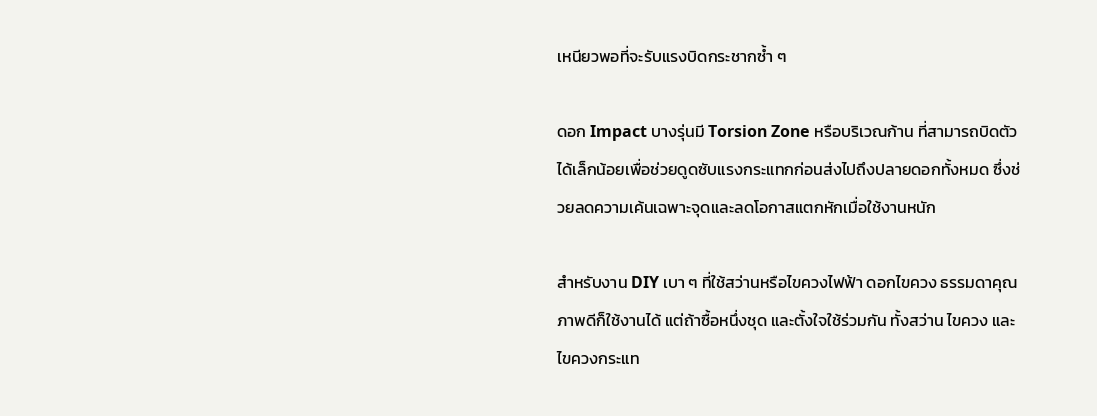เหนียวพอที่จะรับแรงบิดกระชากซ้ำ ๆ

ดอก Impact บางรุ่นมี Torsion Zone หรือบริเวณก้าน ที่สามารถบิดตัวได้เล็กน้อยเพื่อช่วยดูดซับแรงกระแทกก่อนส่งไปถึงปลายดอกทั้งหมด ซึ่งช่วยลดความเค้นเฉพาะจุดและลดโอกาสแตกหักเมื่อใช้งานหนัก

สำหรับงาน DIY เบา ๆ ที่ใช้สว่านหรือไขควงไฟฟ้า ดอกไขควง ธรรมดาคุณภาพดีก็ใช้งานได้ แต่ถ้าซื้อหนึ่งชุด และตั้งใจใช้ร่วมกัน ทั้งสว่าน ไขควง และไขควงกระแท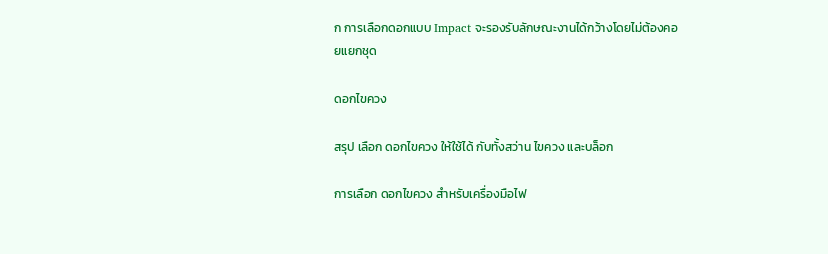ก การเลือกดอกแบบ Impact จะรองรับลักษณะงานได้กว้างโดยไม่ต้องคอยแยกชุด

ดอกไขควง

สรุป เลือก ดอกไขควง ให้ใช้ได้ กับทั้งสว่าน ไขควง และบล็อก

การเลือก ดอกไขควง สำหรับเครื่องมือไฟ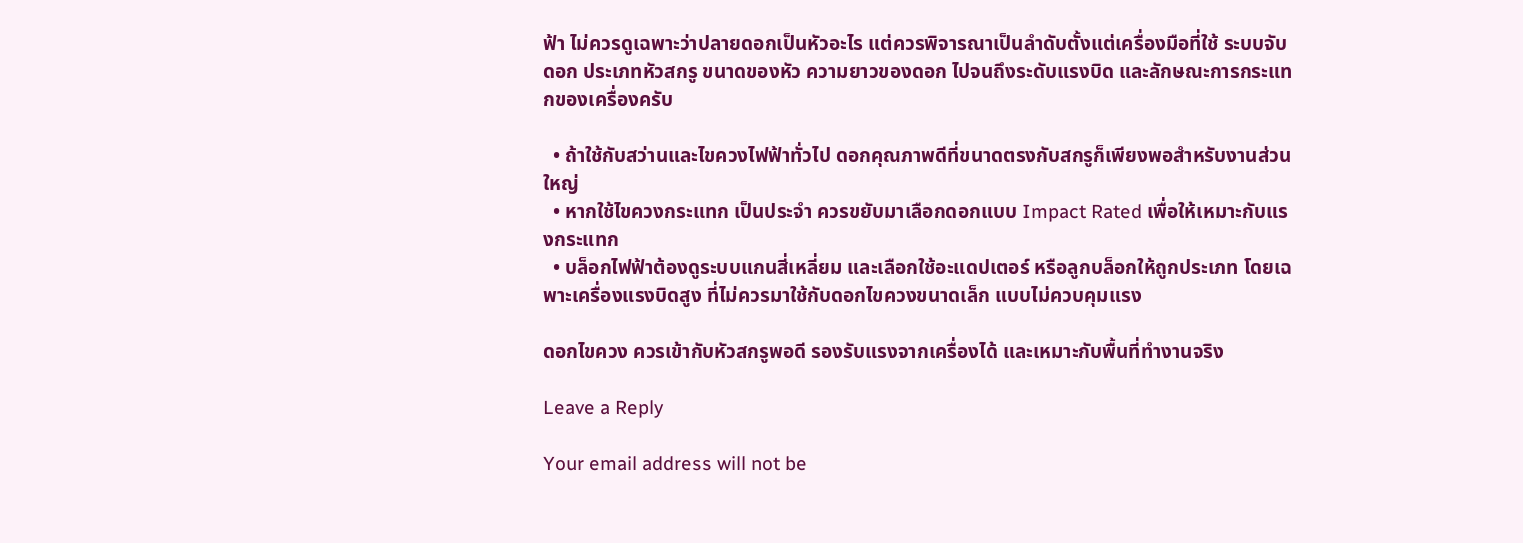ฟ้า ไม่ควรดูเฉพาะว่าปลายดอกเป็นหัวอะไร แต่ควรพิจารณาเป็นลำดับตั้งแต่เครื่องมือที่ใช้ ระบบจับดอก ประเภทหัวสกรู ขนาดของหัว ความยาวของดอก ไปจนถึงระดับแรงบิด และลักษณะการกระแทกของเครื่องครับ

  • ถ้าใช้กับสว่านและไขควงไฟฟ้าทั่วไป ดอกคุณภาพดีที่ขนาดตรงกับสกรูก็เพียงพอสำหรับงานส่วนใหญ่
  • หากใช้ไขควงกระแทก เป็นประจำ ควรขยับมาเลือกดอกแบบ Impact Rated เพื่อให้เหมาะกับแรงกระแทก
  • บล็อกไฟฟ้าต้องดูระบบแกนสี่เหลี่ยม และเลือกใช้อะแดปเตอร์ หรือลูกบล็อกให้ถูกประเภท โดยเฉพาะเครื่องแรงบิดสูง ที่ไม่ควรมาใช้กับดอกไขควงขนาดเล็ก แบบไม่ควบคุมแรง

ดอกไขควง ควรเข้ากับหัวสกรูพอดี รองรับแรงจากเครื่องได้ และเหมาะกับพื้นที่ทำงานจริง

Leave a Reply

Your email address will not be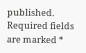published. Required fields are marked *